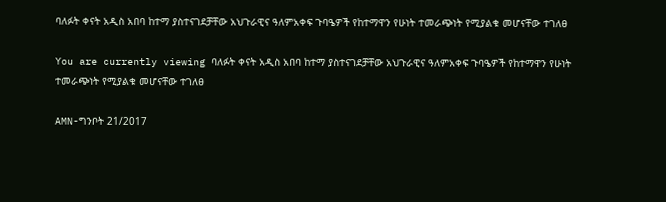ባለፉት ቀናት አዲስ አበባ ከተማ ያስተናገደቻቸው አህጉራዊና ዓለምአቀፍ ጉባዔዎች የከተማዋን የሁነት ተመራጭነት የሚያልቁ መሆናቸው ተገለፀ

You are currently viewing ባለፉት ቀናት አዲስ አበባ ከተማ ያስተናገደቻቸው አህጉራዊና ዓለምአቀፍ ጉባዔዎች የከተማዋን የሁነት ተመራጭነት የሚያልቁ መሆናቸው ተገለፀ

AMN-ግንቦት 21/2017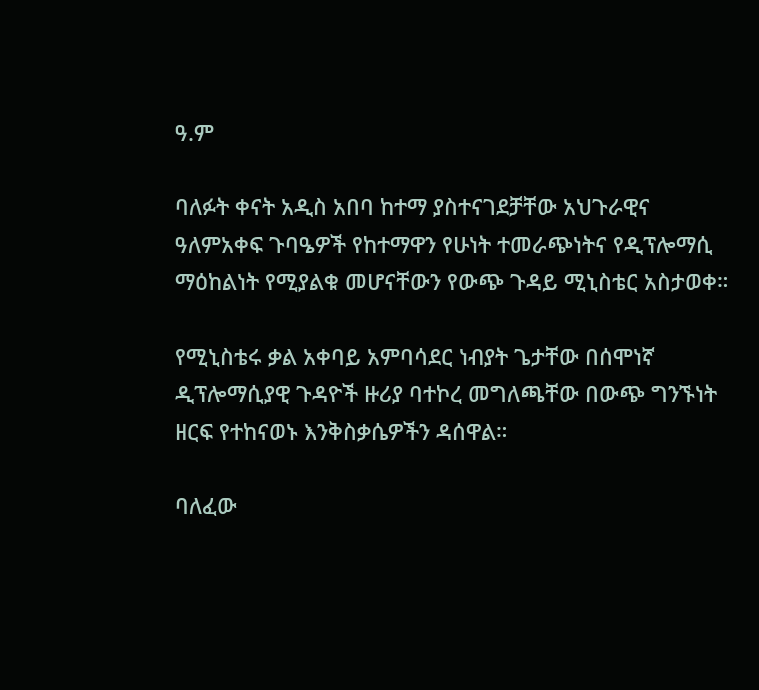ዓ.ም

ባለፉት ቀናት አዲስ አበባ ከተማ ያስተናገደቻቸው አህጉራዊና ዓለምአቀፍ ጉባዔዎች የከተማዋን የሁነት ተመራጭነትና የዲፕሎማሲ ማዕከልነት የሚያልቁ መሆናቸውን የውጭ ጉዳይ ሚኒስቴር አስታወቀ።

የሚኒስቴሩ ቃል አቀባይ አምባሳደር ነብያት ጌታቸው በሰሞነኛ ዲፕሎማሲያዊ ጉዳዮች ዙሪያ ባተኮረ መግለጫቸው በውጭ ግንኙነት ዘርፍ የተከናወኑ እንቅስቃሴዎችን ዳሰዋል።

ባለፈው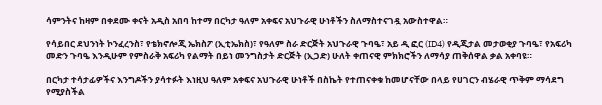ሳምንትና ከዛም በቀደሙ ቀናት አዲስ አበባ ከተማ በርካታ ዓለም አቀፍና አህጉራዊ ሁነቶችን ስለማስተናገዷ አውስተዋል።

የሳይበር ደህንነት ኮንፈረንስ፣ የቴክኖሎጂ ኤክስፖ (ኢቲኤክስ)፣ የዓለም ስራ ድርጅት አህጉራዊ ጉባዔ፣ አይ ዲ ፎር (ID4) የዲጂታል መታወቂያ ጉባዔ፣ የአፍሪካ መድን ጉባዔ እንዲሁም የምስራቅ አፍሪካ የልማት በይነ መንግስታት ድርጅት (ኢጋድ) ሁለት ቀጠናዊ ምክክሮችን ለማሳያ ጠቅሰዋል ቃል አቀባዩ።

በርካታ ተሳታፊዎችና እንግዶችን ያሳተፉት እነዚህ ዓለም አቀፍና አህጉራዊ ሁነቶች በስኬት የተጠናቀቁ ከመሆናቸው በላይ የሀገርን ብሄራዊ ጥቅም ማሳደግ የሚያስችል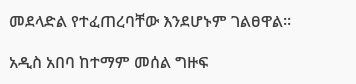መደላድል የተፈጠረባቸው እንደሆኑም ገልፀዋል።

አዲስ አበባ ከተማም መሰል ግዙፍ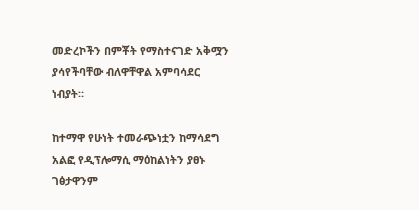መድረኮችን በምቾት የማስተናገድ አቅሟን ያሳየችባቸው ብለዋቸዋል አምባሳደር ነብያት።

ከተማዋ የሁነት ተመራጭነቷን ከማሳደግ አልፎ የዲፕሎማሲ ማዕከልነትን ያፀኑ ገፅታዋንም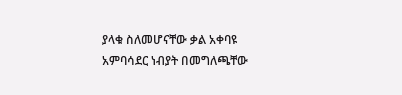ያላቁ ስለመሆናቸው ቃል አቀባዩ አምባሳደር ነብያት በመግለጫቸው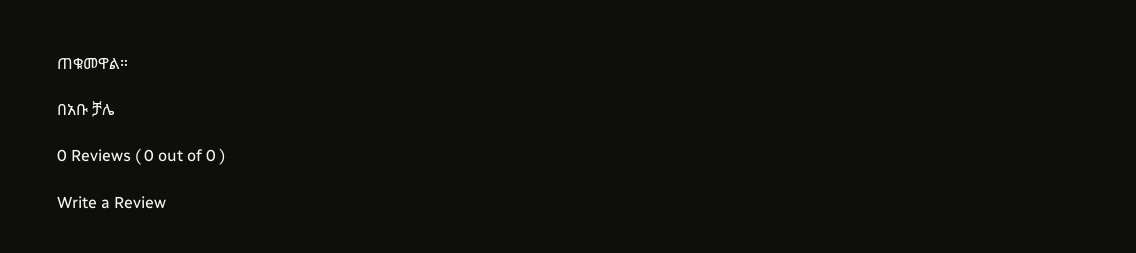ጠቁመዋል።

በአቡ ቻሌ

0 Reviews ( 0 out of 0 )

Write a Review